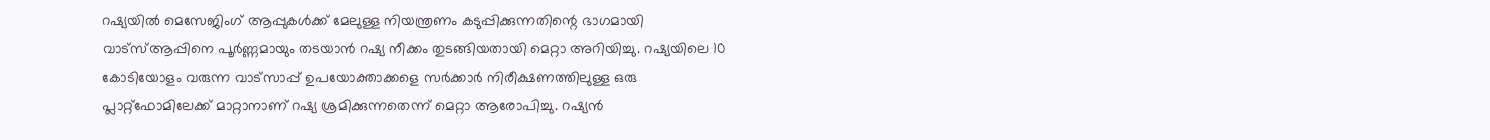റഷ്യയിൽ മെസേജിംഗ് ആപ്പുകൾക്ക് മേലുള്ള നിയന്ത്രണം കടുപ്പിക്കുന്നതിന്റെ ഭാഗമായി വാട്സ്ആപ്പിനെ പൂർണ്ണമായും തടയാൻ റഷ്യ നീക്കം തുടങ്ങിയതായി മെറ്റാ അറിയിച്ചു. റഷ്യയിലെ 10 കോടിയോളം വരുന്ന വാട്സാപ്പ് ഉപയോക്താക്കളെ സർക്കാർ നിരീക്ഷണത്തിലുള്ള ഒരു പ്ലാറ്റ്ഫോമിലേക്ക് മാറ്റാനാണ് റഷ്യ ശ്രമിക്കുന്നതെന്ന് മെറ്റാ ആരോപിച്ചു. റഷ്യൻ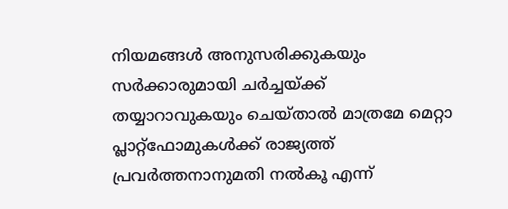നിയമങ്ങൾ അനുസരിക്കുകയും സർക്കാരുമായി ചർച്ചയ്ക്ക് തയ്യാറാവുകയും ചെയ്താൽ മാത്രമേ മെറ്റാ പ്ലാറ്റ്ഫോമുകൾക്ക് രാജ്യത്ത് പ്രവർത്തനാനുമതി നൽകൂ എന്ന്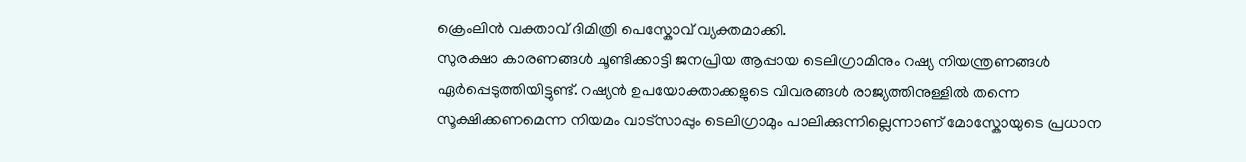ക്രെംലിൻ വക്താവ് ദിമിത്രി പെസ്കോവ് വ്യക്തമാക്കി.
സുരക്ഷാ കാരണങ്ങൾ ചൂണ്ടിക്കാട്ടി ജനപ്രിയ ആപ്പായ ടെലിഗ്രാമിനും റഷ്യ നിയന്ത്രണങ്ങൾ ഏർപ്പെടുത്തിയിട്ടുണ്ട്. റഷ്യൻ ഉപയോക്താക്കളുടെ വിവരങ്ങൾ രാജ്യത്തിനുള്ളിൽ തന്നെ സൂക്ഷിക്കണമെന്ന നിയമം വാട്സാപ്പും ടെലിഗ്രാമും പാലിക്കുന്നില്ലെന്നാണ് മോസ്കോയുടെ പ്രധാന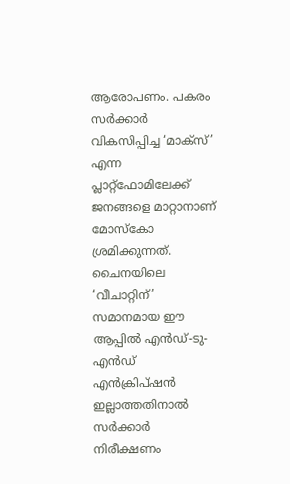ആരോപണം. പകരം സർക്കാർ വികസിപ്പിച്ച ‘മാക്സ്’ എന്ന പ്ലാറ്റ്ഫോമിലേക്ക് ജനങ്ങളെ മാറ്റാനാണ് മോസ്കോ ശ്രമിക്കുന്നത്. ചൈനയിലെ ‘വീചാറ്റിന്’ സമാനമായ ഈ ആപ്പിൽ എൻഡ്-ടു-എൻഡ് എൻക്രിപ്ഷൻ ഇല്ലാത്തതിനാൽ സർക്കാർ നിരീക്ഷണം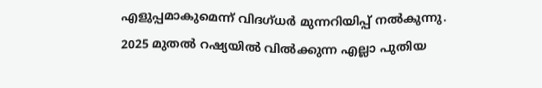എളുപ്പമാകുമെന്ന് വിദഗ്ധർ മുന്നറിയിപ്പ് നൽകുന്നു.
2025 മുതൽ റഷ്യയിൽ വിൽക്കുന്ന എല്ലാ പുതിയ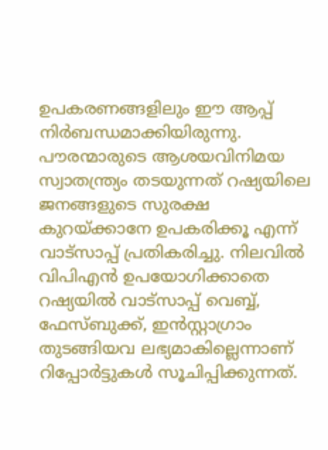ഉപകരണങ്ങളിലും ഈ ആപ്പ് നിർബന്ധമാക്കിയിരുന്നു. പൗരന്മാരുടെ ആശയവിനിമയ സ്വാതന്ത്ര്യം തടയുന്നത് റഷ്യയിലെ ജനങ്ങളുടെ സുരക്ഷ കുറയ്ക്കാനേ ഉപകരിക്കൂ എന്ന് വാട്സാപ്പ് പ്രതികരിച്ചു. നിലവിൽ വിപിഎൻ ഉപയോഗിക്കാതെ റഷ്യയിൽ വാട്സാപ്പ് വെബ്ബ്, ഫേസ്ബുക്ക്, ഇൻസ്റ്റാഗ്രാം തുടങ്ങിയവ ലഭ്യമാകില്ലെന്നാണ് റിപ്പോർട്ടുകൾ സൂചിപ്പിക്കുന്നത്.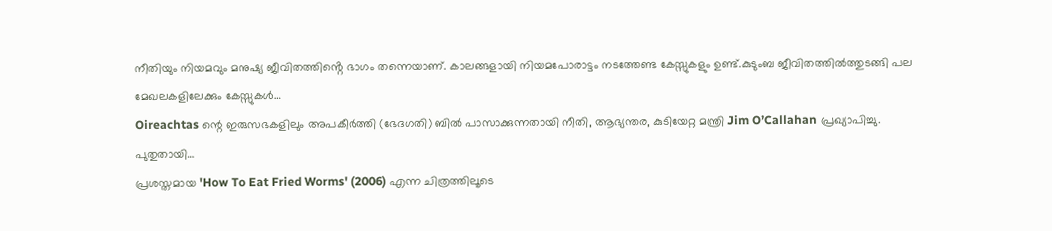നീതിയും നിയമവും മനുഷ്യ ജീവിതത്തിൻ്റെ ഭാഗം തന്നെയാണ്. കാലങ്ങളായി നിയമപോരാട്ടം നടത്തേണ്ട കേസ്സുകളും ഉണ്ട്.കുടുംബ ജീവിതത്തിൽത്തുടങ്ങി പല മേഖലകളിലേക്കും കേസ്സുകൾ…
Oireachtas ന്റെ ഇരുസഭകളിലും അപകീർത്തി (ഭേദഗതി) ബിൽ പാസാക്കുന്നതായി നീതി, ആഭ്യന്തര, കുടിയേറ്റ മന്ത്രി Jim O’Callahan പ്രഖ്യാപിച്ചു. പുതുതായി…
പ്രശസ്തമായ 'How To Eat Fried Worms' (2006) എന്ന ചിത്രത്തിലൂടെ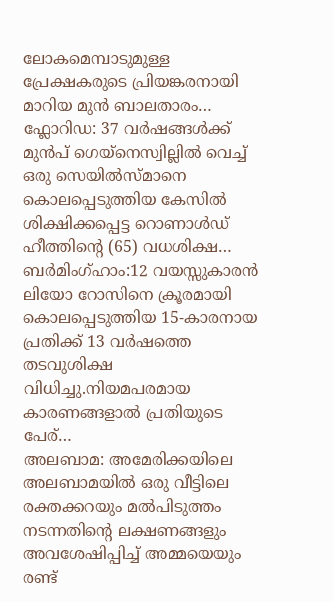ലോകമെമ്പാടുമുള്ള പ്രേക്ഷകരുടെ പ്രിയങ്കരനായി മാറിയ മുൻ ബാലതാരം…
ഫ്ലോറിഡ: 37 വർഷങ്ങൾക്ക് മുൻപ് ഗെയ്നെസ്വില്ലിൽ വെച്ച് ഒരു സെയിൽസ്മാനെ കൊലപ്പെടുത്തിയ കേസിൽ ശിക്ഷിക്കപ്പെട്ട റൊണാൾഡ് ഹീത്തിന്റെ (65) വധശിക്ഷ…
ബർമിംഗ്ഹാം:12 വയസ്സുകാരൻ ലിയോ റോസിനെ ക്രൂരമായി കൊലപ്പെടുത്തിയ 15-കാരനായ പ്രതിക്ക് 13 വർഷത്തെ തടവുശിക്ഷ വിധിച്ചു.നിയമപരമായ കാരണങ്ങളാൽ പ്രതിയുടെ പേര്…
അലബാമ: അമേരിക്കയിലെ അലബാമയിൽ ഒരു വീട്ടിലെ രക്തക്കറയും മൽപിടുത്തം നടന്നതിന്റെ ലക്ഷണങ്ങളും അവശേഷിപ്പിച്ച് അമ്മയെയും രണ്ട്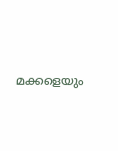മക്കളെയും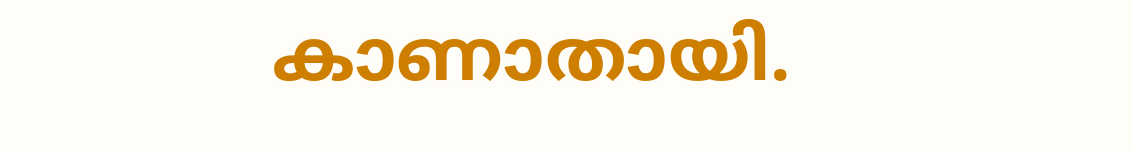കാണാതായി.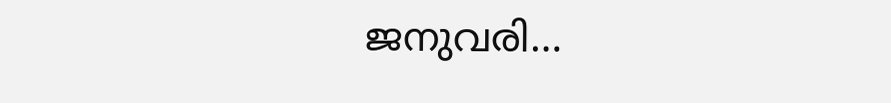ജനുവരി…